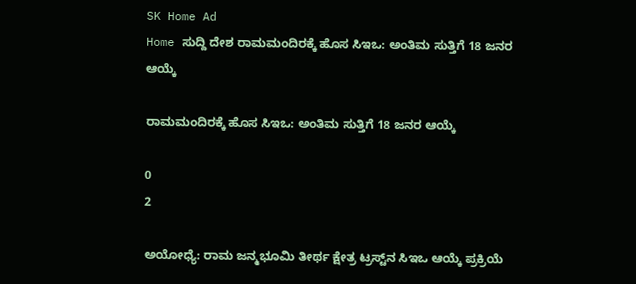SK Home Ad
Home ಸುದ್ದಿ ದೇಶ ರಾಮಮಂದಿರಕ್ಕೆ ಹೊಸ ಸಿಇಒ: ಅಂತಿಮ ಸುತ್ತಿಗೆ 18 ಜನರ ಆಯ್ಕೆ

ರಾಮಮಂದಿರಕ್ಕೆ ಹೊಸ ಸಿಇಒ: ಅಂತಿಮ ಸುತ್ತಿಗೆ 18 ಜನರ ಆಯ್ಕೆ

0
2

ಅಯೋಧ್ಯೆ: ರಾಮ ಜನ್ಮಭೂಮಿ ತೀರ್ಥ ಕ್ಷೇತ್ರ ಟ್ರಸ್ಟ್‌ನ ಸಿಇಒ ಆಯ್ಕೆ ಪ್ರಕ್ರಿಯೆ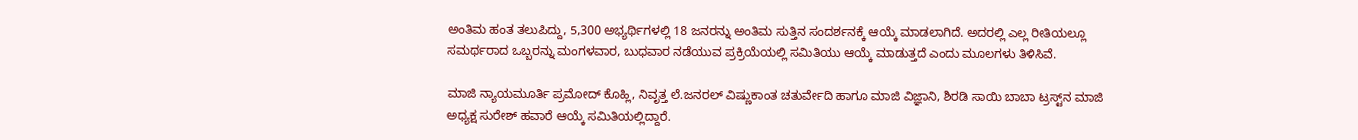ಅಂತಿಮ ಹಂತ ತಲುಪಿದ್ದು, 5,300 ಅಭ್ಯರ್ಥಿಗಳಲ್ಲಿ 18 ಜನರನ್ನು ಅಂತಿಮ ಸುತ್ತಿನ ಸಂದರ್ಶನಕ್ಕೆ ಆಯ್ಕೆ ಮಾಡಲಾಗಿದೆ. ಅದರಲ್ಲಿ ಎಲ್ಲ ರೀತಿಯಲ್ಲೂ ಸಮರ್ಥರಾದ ಒಬ್ಬರನ್ನು ಮಂಗಳವಾರ, ಬುಧವಾರ ನಡೆಯುವ ಪ್ರಕ್ರಿಯೆಯಲ್ಲಿ ಸಮಿತಿಯು ಆಯ್ಕೆ ಮಾಡುತ್ತದೆ ಎಂದು ಮೂಲಗಳು ತಿಳಿಸಿವೆ.

ಮಾಜಿ ನ್ಯಾಯಮೂರ್ತಿ ಪ್ರಮೋದ್ ಕೊಹ್ಲಿ, ನಿವೃತ್ತ ಲೆ.ಜನರಲ್ ವಿಷ್ಣುಕಾಂತ ಚತುರ್ವೇದಿ ಹಾಗೂ ಮಾಜಿ ವಿಜ್ಞಾನಿ, ಶಿರಡಿ ಸಾಯಿ ಬಾಬಾ ಟ್ರಸ್ಟ್‌ನ ಮಾಜಿ ಅಧ್ಯಕ್ಷ ಸುರೇಶ್ ಹವಾರೆ ಆಯ್ಕೆ ಸಮಿತಿಯಲ್ಲಿದ್ದಾರೆ.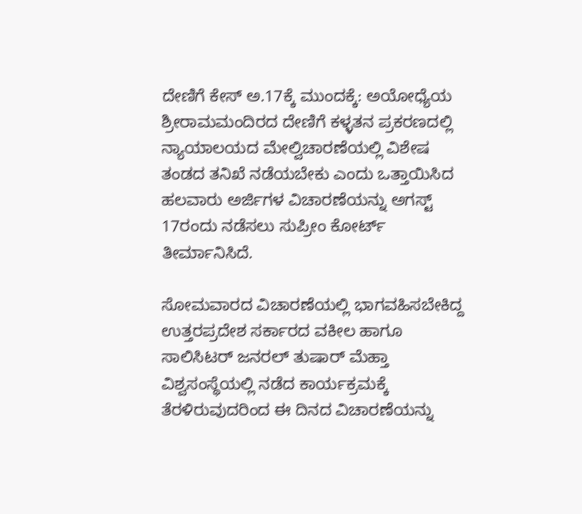ದೇಣಿಗೆ ಕೇಸ್ ಅ.17ಕ್ಕೆ ಮುಂದಕ್ಕೆ: ಅಯೋಧ್ಯೆಯ ಶ್ರೀರಾಮಮಂದಿರದ ದೇಣಿಗೆ ಕಳ್ಳತನ ಪ್ರಕರಣದಲ್ಲಿ ನ್ಯಾಯಾಲಯದ ಮೇಲ್ವಿಚಾರಣೆಯಲ್ಲಿ ವಿಶೇಷ ತಂಡದ ತನಿಖೆ ನಡೆಯಬೇಕು ಎಂದು ಒತ್ತಾಯಿಸಿದ ಹಲವಾರು ಅರ್ಜಿಗಳ ವಿಚಾರಣೆಯನ್ನು ಅಗಸ್ಟ್ 17ರಂದು ನಡೆಸಲು ಸುಪ್ರೀಂ ಕೋರ್ಟ್ ತೀರ್ಮಾನಿಸಿದೆ.

ಸೋಮವಾರದ ವಿಚಾರಣೆಯಲ್ಲಿ ಭಾಗವಹಿಸಬೇಕಿದ್ದ ಉತ್ತರಪ್ರದೇಶ ಸರ್ಕಾರದ ವಕೀಲ ಹಾಗೂ ಸಾಲಿಸಿಟರ್ ಜನರಲ್ ತುಷಾರ್ ಮೆಹ್ತಾ ವಿಶ್ವಸಂಸ್ಥೆಯಲ್ಲಿ ನಡೆದ ಕಾರ್ಯಕ್ರಮಕ್ಕೆ ತೆರಳಿರುವುದರಿಂದ ಈ ದಿನದ ವಿಚಾರಣೆಯನ್ನು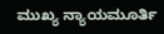ಮುಖ್ಯ ನ್ಯಾಯಮೂರ್ತಿ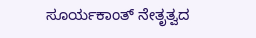ಸೂರ್ಯಕಾಂತ್ ನೇತೃತ್ವದ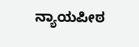ನ್ಯಾಯಪೀಠ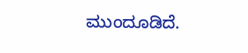ಮುಂದೂಡಿದೆ.